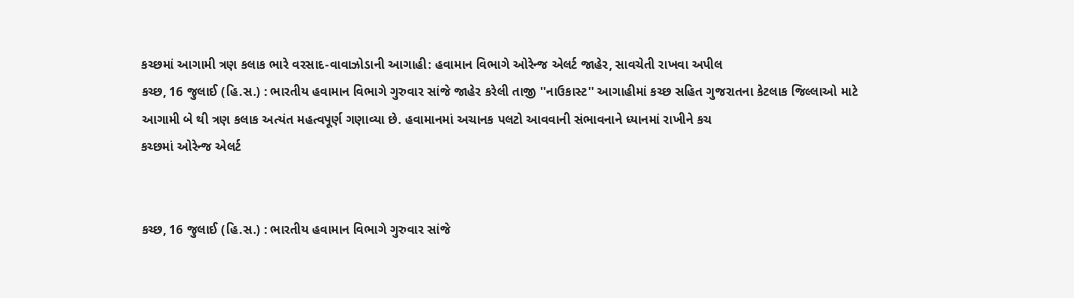કચ્છમાં આગામી ત્રણ કલાક ભારે વરસાદ-વાવાઝોડાની આગાહી: હવામાન વિભાગે ઓરેન્જ એલર્ટ જાહેર, સાવચેતી રાખવા અપીલ
કચ્છ, 16 જુલાઈ (હિ.સ.) : ભારતીય હવામાન વિભાગે ગુરુવાર સાંજે જાહેર કરેલી તાજી ''નાઉકાસ્ટ'' આગાહીમાં કચ્છ સહિત ગુજરાતના કેટલાક જિલ્લાઓ માટે આગામી બે થી ત્રણ કલાક અત્યંત મહત્વપૂર્ણ ગણાવ્યા છે. હવામાનમાં અચાનક પલટો આવવાની સંભાવનાને ધ્યાનમાં રાખીને કચ
કચ્છમાં ઓરેન્જ એલર્ટ


કચ્છ, 16 જુલાઈ (હિ.સ.) : ભારતીય હવામાન વિભાગે ગુરુવાર સાંજે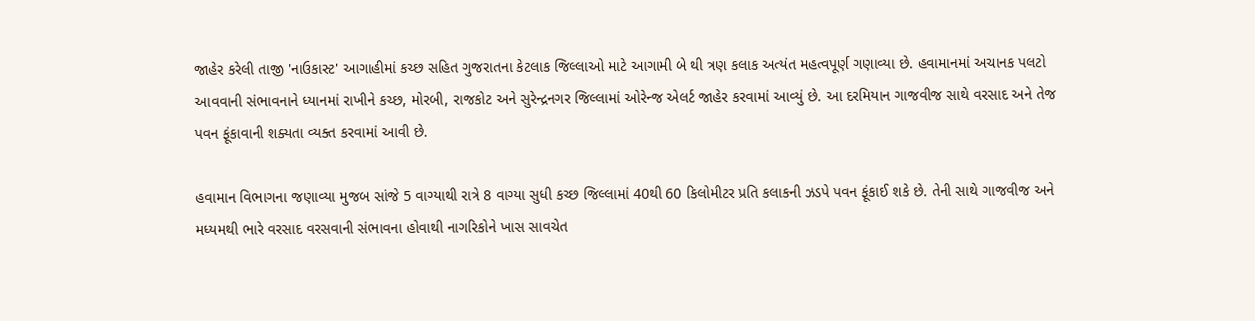જાહેર કરેલી તાજી 'નાઉકાસ્ટ' આગાહીમાં કચ્છ સહિત ગુજરાતના કેટલાક જિલ્લાઓ માટે આગામી બે થી ત્રણ કલાક અત્યંત મહત્વપૂર્ણ ગણાવ્યા છે. હવામાનમાં અચાનક પલટો આવવાની સંભાવનાને ધ્યાનમાં રાખીને કચ્છ, મોરબી, રાજકોટ અને સુરેન્દ્રનગર જિલ્લામાં ઓરેન્જ એલર્ટ જાહેર કરવામાં આવ્યું છે. આ દરમિયાન ગાજવીજ સાથે વરસાદ અને તેજ પવન ફૂંકાવાની શક્યતા વ્યક્ત કરવામાં આવી છે.

હવામાન વિભાગના જણાવ્યા મુજબ સાંજે 5 વાગ્યાથી રાત્રે 8 વાગ્યા સુધી કચ્છ જિલ્લામાં 40થી 60 કિલોમીટર પ્રતિ કલાકની ઝડપે પવન ફૂંકાઈ શકે છે. તેની સાથે ગાજવીજ અને મધ્યમથી ભારે વરસાદ વરસવાની સંભાવના હોવાથી નાગરિકોને ખાસ સાવચેત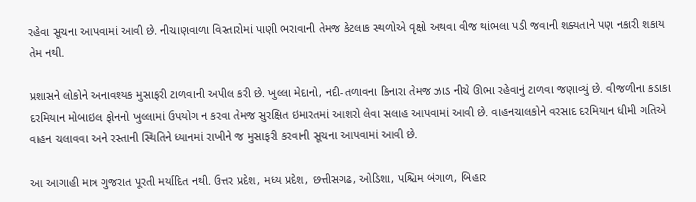રહેવા સૂચના આપવામાં આવી છે. નીચાણવાળા વિસ્તારોમાં પાણી ભરાવાની તેમજ કેટલાક સ્થળોએ વૃક્ષો અથવા વીજ થાંભલા પડી જવાની શક્યતાને પણ નકારી શકાય તેમ નથી.

પ્રશાસને લોકોને અનાવશ્યક મુસાફરી ટાળવાની અપીલ કરી છે. ખુલ્લા મેદાનો, નદી-તળાવના કિનારા તેમજ ઝાડ નીચે ઊભા રહેવાનું ટાળવા જણાવ્યું છે. વીજળીના કડાકા દરમિયાન મોબાઇલ ફોનનો ખુલ્લામાં ઉપયોગ ન કરવા તેમજ સુરક્ષિત ઇમારતમાં આશરો લેવા સલાહ આપવામાં આવી છે. વાહનચાલકોને વરસાદ દરમિયાન ધીમી ગતિએ વાહન ચલાવવા અને રસ્તાની સ્થિતિને ધ્યાનમાં રાખીને જ મુસાફરી કરવાની સૂચના આપવામાં આવી છે.

આ આગાહી માત્ર ગુજરાત પૂરતી મર્યાદિત નથી. ઉત્તર પ્રદેશ, મધ્ય પ્રદેશ, છત્તીસગઢ, ઓડિશા, પશ્ચિમ બંગાળ, બિહાર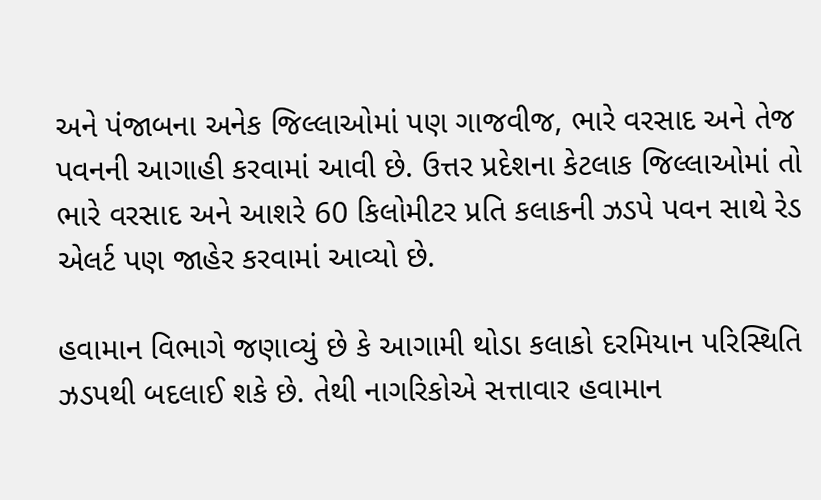અને પંજાબના અનેક જિલ્લાઓમાં પણ ગાજવીજ, ભારે વરસાદ અને તેજ પવનની આગાહી કરવામાં આવી છે. ઉત્તર પ્રદેશના કેટલાક જિલ્લાઓમાં તો ભારે વરસાદ અને આશરે 60 કિલોમીટર પ્રતિ કલાકની ઝડપે પવન સાથે રેડ એલર્ટ પણ જાહેર કરવામાં આવ્યો છે.

હવામાન વિભાગે જણાવ્યું છે કે આગામી થોડા કલાકો દરમિયાન પરિસ્થિતિ ઝડપથી બદલાઈ શકે છે. તેથી નાગરિકોએ સત્તાવાર હવામાન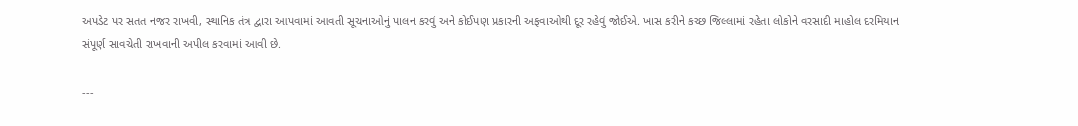અપડેટ પર સતત નજર રાખવી, સ્થાનિક તંત્ર દ્વારા આપવામાં આવતી સૂચનાઓનું પાલન કરવું અને કોઈપણ પ્રકારની અફવાઓથી દૂર રહેવું જોઈએ. ખાસ કરીને કચ્છ જિલ્લામાં રહેતા લોકોને વરસાદી માહોલ દરમિયાન સંપૂર્ણ સાવચેતી રાખવાની અપીલ કરવામાં આવી છે.

---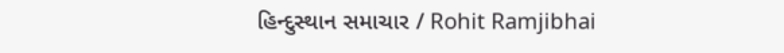હિન્દુસ્થાન સમાચાર / Rohit Ramjibhai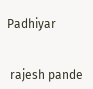Padhiyar


 rajesh pande